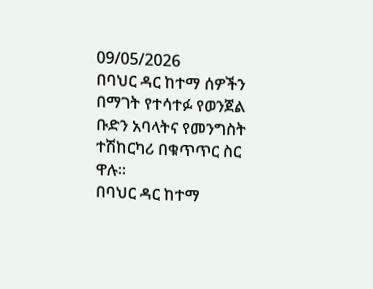09/05/2026
በባህር ዳር ከተማ ሰዎችን በማገት የተሳተፉ የወንጀል ቡድን አባላትና የመንግስት ተሽከርካሪ በቁጥጥር ስር ዋሉ።
በባህር ዳር ከተማ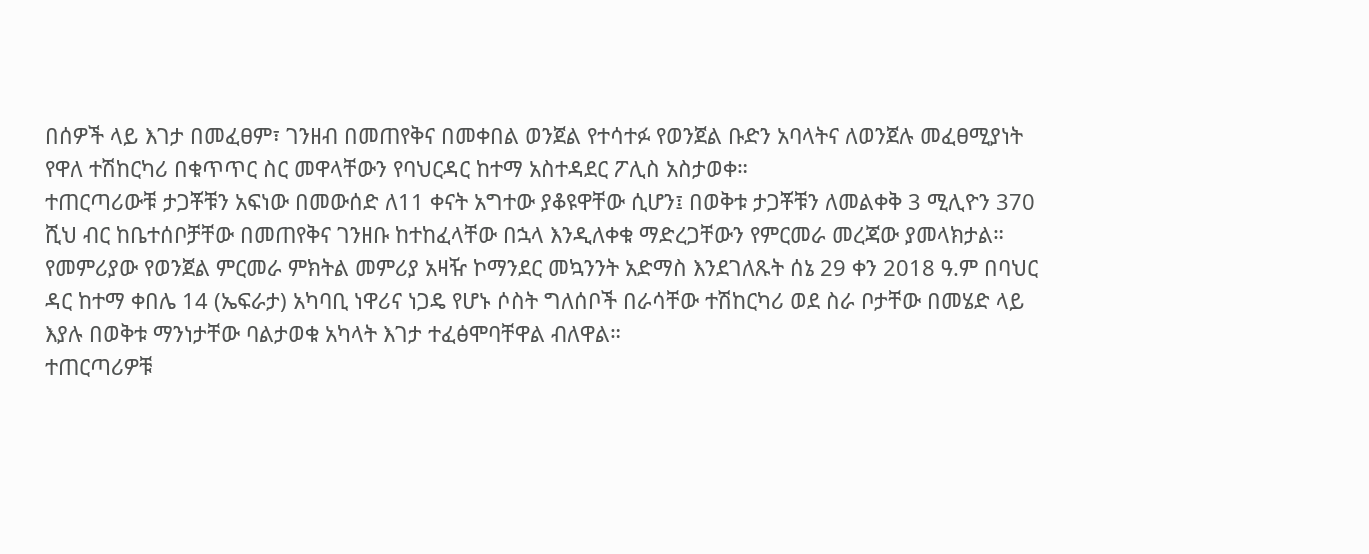በሰዎች ላይ እገታ በመፈፀም፣ ገንዘብ በመጠየቅና በመቀበል ወንጀል የተሳተፉ የወንጀል ቡድን አባላትና ለወንጀሉ መፈፀሚያነት የዋለ ተሽከርካሪ በቁጥጥር ስር መዋላቸውን የባህርዳር ከተማ አስተዳደር ፖሊስ አስታወቀ።
ተጠርጣሪውቹ ታጋቾቹን አፍነው በመውሰድ ለ11 ቀናት አግተው ያቆዩዋቸው ሲሆን፤ በወቅቱ ታጋቾቹን ለመልቀቅ 3 ሚሊዮን 370 ሺህ ብር ከቤተሰቦቻቸው በመጠየቅና ገንዘቡ ከተከፈላቸው በኋላ እንዲለቀቁ ማድረጋቸውን የምርመራ መረጃው ያመላክታል።
የመምሪያው የወንጀል ምርመራ ምክትል መምሪያ አዛዥ ኮማንደር መኳንንት አድማስ እንደገለጹት ሰኔ 29 ቀን 2018 ዓ.ም በባህር ዳር ከተማ ቀበሌ 14 (ኤፍራታ) አካባቢ ነዋሪና ነጋዴ የሆኑ ሶስት ግለሰቦች በራሳቸው ተሽከርካሪ ወደ ስራ ቦታቸው በመሄድ ላይ እያሉ በወቅቱ ማንነታቸው ባልታወቁ አካላት እገታ ተፈፅሞባቸዋል ብለዋል።
ተጠርጣሪዎቹ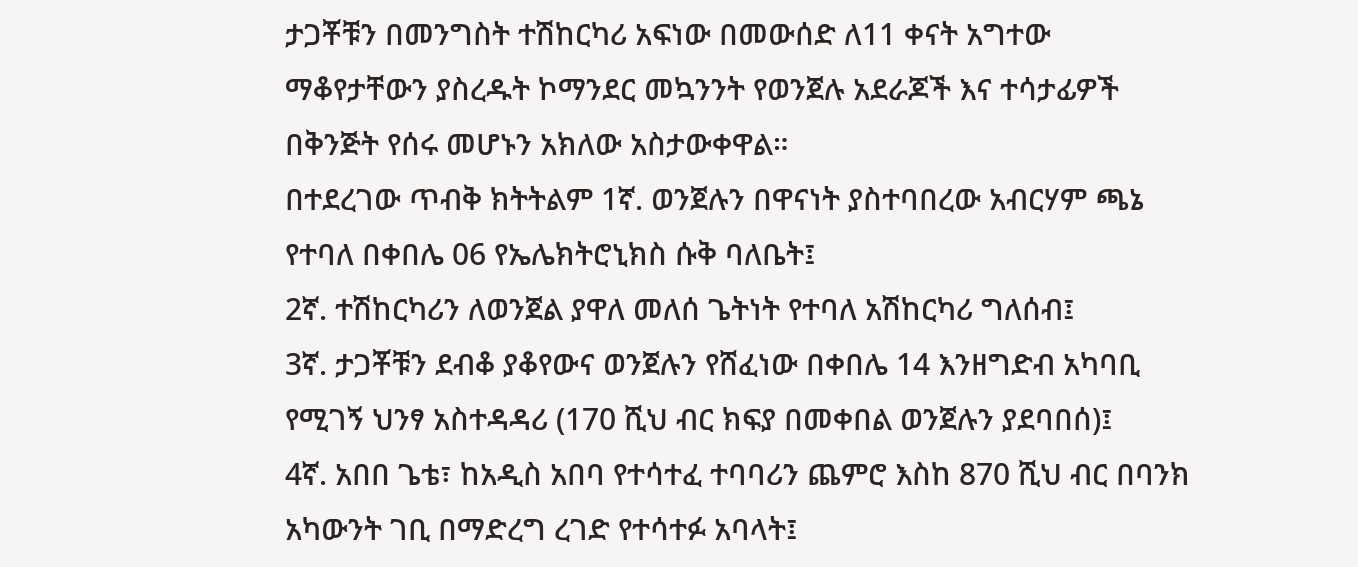ታጋቾቹን በመንግስት ተሽከርካሪ አፍነው በመውሰድ ለ11 ቀናት አግተው ማቆየታቸውን ያስረዱት ኮማንደር መኳንንት የወንጀሉ አደራጆች እና ተሳታፊዎች በቅንጅት የሰሩ መሆኑን አክለው አስታውቀዋል።
በተደረገው ጥብቅ ክትትልም 1ኛ. ወንጀሉን በዋናነት ያስተባበረው አብርሃም ጫኔ የተባለ በቀበሌ 06 የኤሌክትሮኒክስ ሱቅ ባለቤት፤
2ኛ. ተሽከርካሪን ለወንጀል ያዋለ መለሰ ጌትነት የተባለ አሽከርካሪ ግለሰብ፤
3ኛ. ታጋቾቹን ደብቆ ያቆየውና ወንጀሉን የሸፈነው በቀበሌ 14 እንዘግድብ አካባቢ የሚገኝ ህንፃ አስተዳዳሪ (170 ሺህ ብር ክፍያ በመቀበል ወንጀሉን ያደባበሰ)፤
4ኛ. አበበ ጌቴ፣ ከአዲስ አበባ የተሳተፈ ተባባሪን ጨምሮ እስከ 870 ሺህ ብር በባንክ አካውንት ገቢ በማድረግ ረገድ የተሳተፉ አባላት፤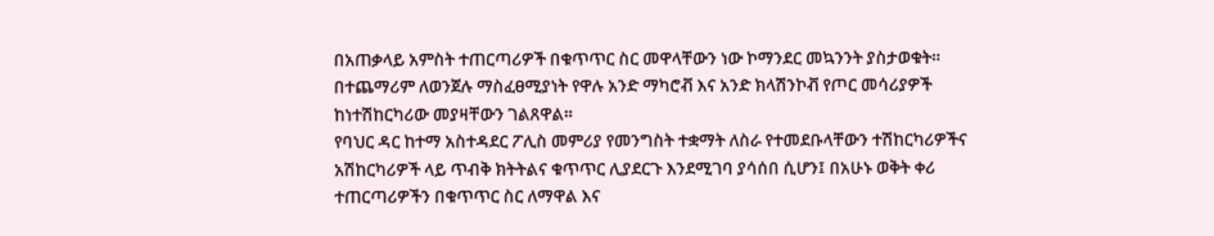በአጠቃላይ አምስት ተጠርጣሪዎች በቁጥጥር ስር መዋላቸውን ነው ኮማንደር መኳንንት ያስታወቁት።
በተጨማሪም ለወንጀሉ ማስፈፀሚያነት የዋሉ አንድ ማካሮቭ እና አንድ ክላሽንኮቭ የጦር መሳሪያዎች ከነተሽከርካሪው መያዛቸውን ገልጸዋል።
የባህር ዳር ከተማ አስተዳደር ፖሊስ መምሪያ የመንግስት ተቋማት ለስራ የተመደቡላቸውን ተሽከርካሪዎችና አሽከርካሪዎች ላይ ጥብቅ ክትትልና ቁጥጥር ሊያደርጉ እንደሚገባ ያሳሰበ ሲሆን፤ በአሁኑ ወቅት ቀሪ ተጠርጣሪዎችን በቁጥጥር ስር ለማዋል እና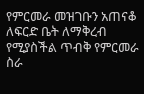የምርመራ መዝገቡን አጠናቆ ለፍርድ ቤት ለማቅረብ የሚያስችል ጥብቅ የምርመራ ስራ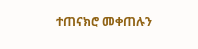ተጠናክሮ መቀጠሉን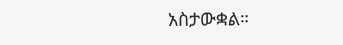አስታውቋል።